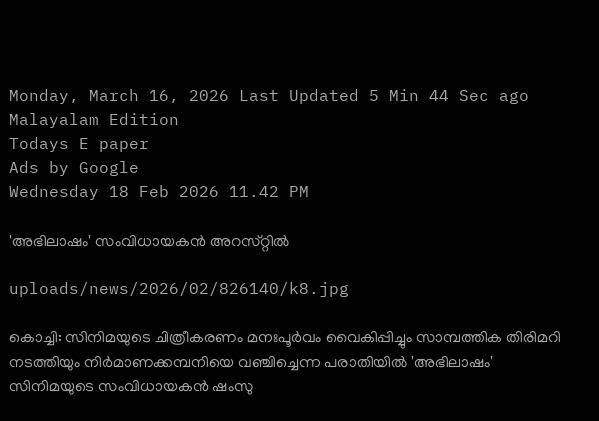Monday, March 16, 2026 Last Updated 5 Min 44 Sec ago Malayalam Edition
Todays E paper
Ads by Google
Wednesday 18 Feb 2026 11.42 PM

'അഭിലാഷം' സംവിധായകന്‍ അറസ്‌റ്റില്‍

uploads/news/2026/02/826140/k8.jpg

കൊച്ചി: സിനിമയുടെ ചിത്രീകരണം മനഃപൂര്‍വം വൈകിപ്പിച്ചും സാമ്പത്തിക തിരിമറി നടത്തിയും നിര്‍മാണക്കമ്പനിയെ വഞ്ചിച്ചെന്ന പരാതിയില്‍ 'അഭിലാഷം' സിനിമയുടെ സംവിധായകന്‍ ഷംസു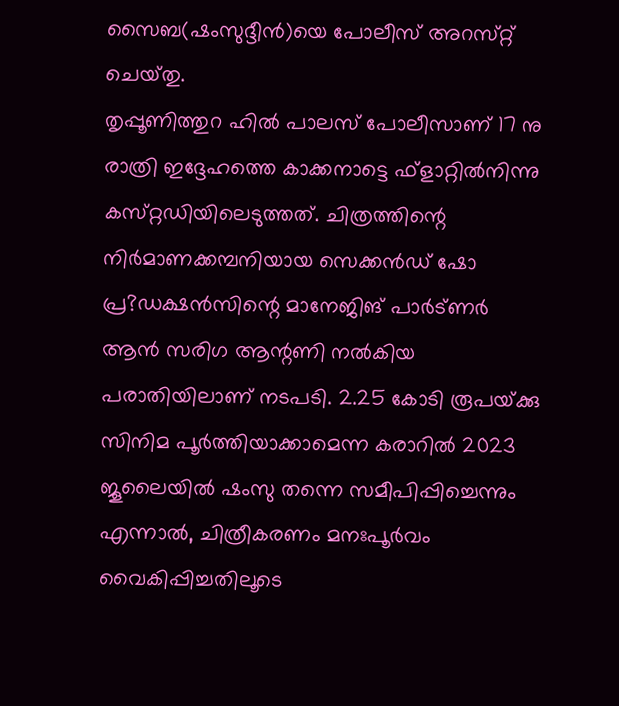സൈബ(ഷംസുദ്ദീന്‍)യെ പോലീസ്‌ അറസ്‌റ്റ്‌ ചെയ്‌തു.
തൃപ്പൂണിത്തുറ ഹില്‍ പാലസ്‌ പോലീസാണ്‌ 17 നു രാത്രി ഇദ്ദേഹത്തെ കാക്കനാട്ടെ ഫ്‌ളാറ്റില്‍നിന്നു കസ്‌റ്റഡിയിലെടുത്തത്‌. ചിത്രത്തിന്റെ നിര്‍മാണക്കമ്പനിയായ സെക്കന്‍ഡ്‌ ഷോ പ്ര?ഡക്ഷന്‍സിന്റെ മാനേജിങ്‌ പാര്‍ട്‌ണര്‍ ആന്‍ സരിഗ ആന്റണി നല്‍കിയ പരാതിയിലാണ്‌ നടപടി. 2.25 കോടി രൂപയ്‌ക്കു സിനിമ പൂര്‍ത്തിയാക്കാമെന്ന കരാറില്‍ 2023 ജൂലൈയില്‍ ഷംസു തന്നെ സമീപിപ്പിച്ചെന്നും എന്നാല്‍, ചിത്രീകരണം മനഃപൂര്‍വം വൈകിപ്പിച്ചതിലൂടെ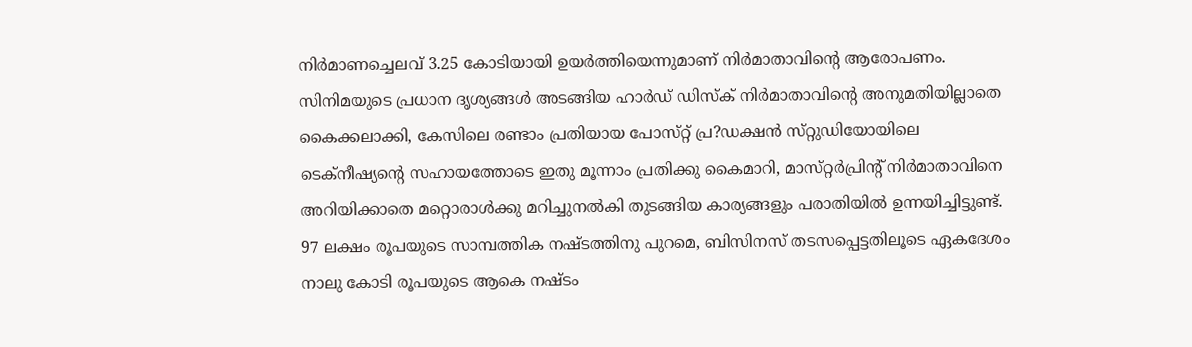നിര്‍മാണച്ചെലവ്‌ 3.25 കോടിയായി ഉയര്‍ത്തിയെന്നുമാണ്‌ നിര്‍മാതാവിന്റെ ആരോപണം. സിനിമയുടെ പ്രധാന ദൃശ്യങ്ങള്‍ അടങ്ങിയ ഹാര്‍ഡ്‌ ഡിസ്‌ക്‌ നിര്‍മാതാവിന്റെ അനുമതിയില്ലാതെ കൈക്കലാക്കി, കേസിലെ രണ്ടാം പ്രതിയായ പോസ്‌റ്റ്‌ പ്ര?ഡക്ഷന്‍ സ്‌റ്റുഡിയോയിലെ ടെക്‌നീഷ്യന്റെ സഹായത്തോടെ ഇതു മൂന്നാം പ്രതിക്കു കൈമാറി, മാസ്‌റ്റര്‍പ്രിന്റ്‌ നിര്‍മാതാവിനെ അറിയിക്കാതെ മറ്റൊരാള്‍ക്കു മറിച്ചുനല്‍കി തുടങ്ങിയ കാര്യങ്ങളും പരാതിയില്‍ ഉന്നയിച്ചിട്ടുണ്ട്‌.
97 ലക്ഷം രൂപയുടെ സാമ്പത്തിക നഷ്‌ടത്തിനു പുറമെ, ബിസിനസ്‌ തടസപ്പെട്ടതിലൂടെ ഏകദേശം നാലു കോടി രൂപയുടെ ആകെ നഷ്‌ടം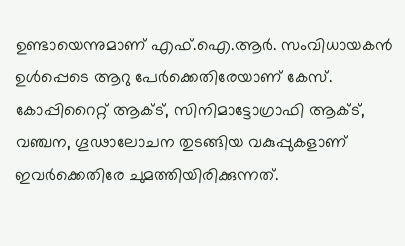ഉണ്ടായെന്നുമാണ്‌ എഫ്‌.ഐ.ആര്‍. സംവിധായകന്‍ ഉള്‍പ്പെടെ ആറു പേര്‍ക്കെതിരേയാണ്‌ കേസ്‌. കോപ്പിറൈറ്റ്‌ ആക്‌ട്‌, സിനിമാട്ടോഗ്രാഫി ആക്‌ട്‌, വഞ്ചന, ഗൂഢാലോചന തുടങ്ങിയ വകുപ്പുകളാണ്‌ ഇവര്‍ക്കെതിരേ ചുമത്തിയിരിക്കുന്നത്‌.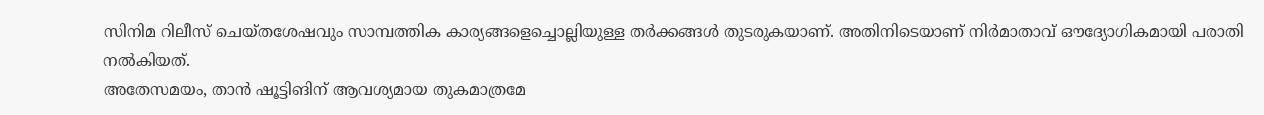സിനിമ റിലീസ്‌ ചെയ്‌തശേഷവും സാമ്പത്തിക കാര്യങ്ങളെച്ചൊല്ലിയുള്ള തര്‍ക്കങ്ങള്‍ തുടരുകയാണ്‌. അതിനിടെയാണ്‌ നിര്‍മാതാവ്‌ ഔദ്യോഗികമായി പരാതി നല്‍കിയത്‌.
അതേസമയം, താന്‍ ഷൂട്ടിങിന്‌ ആവശ്യമായ തുകമാത്രമേ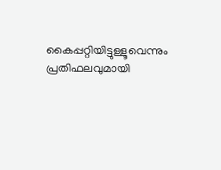കൈപ്പറ്റിയിട്ടുള്ളൂവെന്നും പ്രതിഫലവുമായി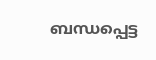ബന്ധപ്പെട്ട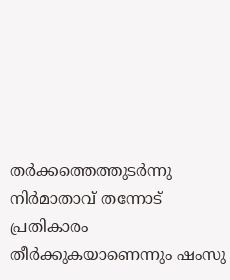തര്‍ക്കത്തെത്തുടര്‍ന്നു നിര്‍മാതാവ്‌ തന്നോട്‌ പ്രതികാരം തീര്‍ക്കുകയാണെന്നും ഷംസു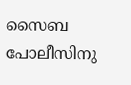സൈബ പോലീസിനു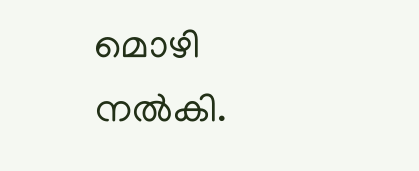മൊഴി നല്‍കി.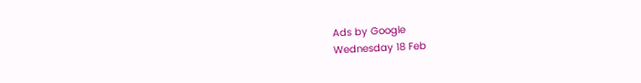Ads by Google
Wednesday 18 Feb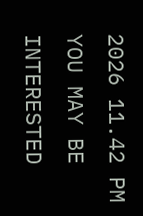2026 11.42 PM
YOU MAY BE INTERESTED